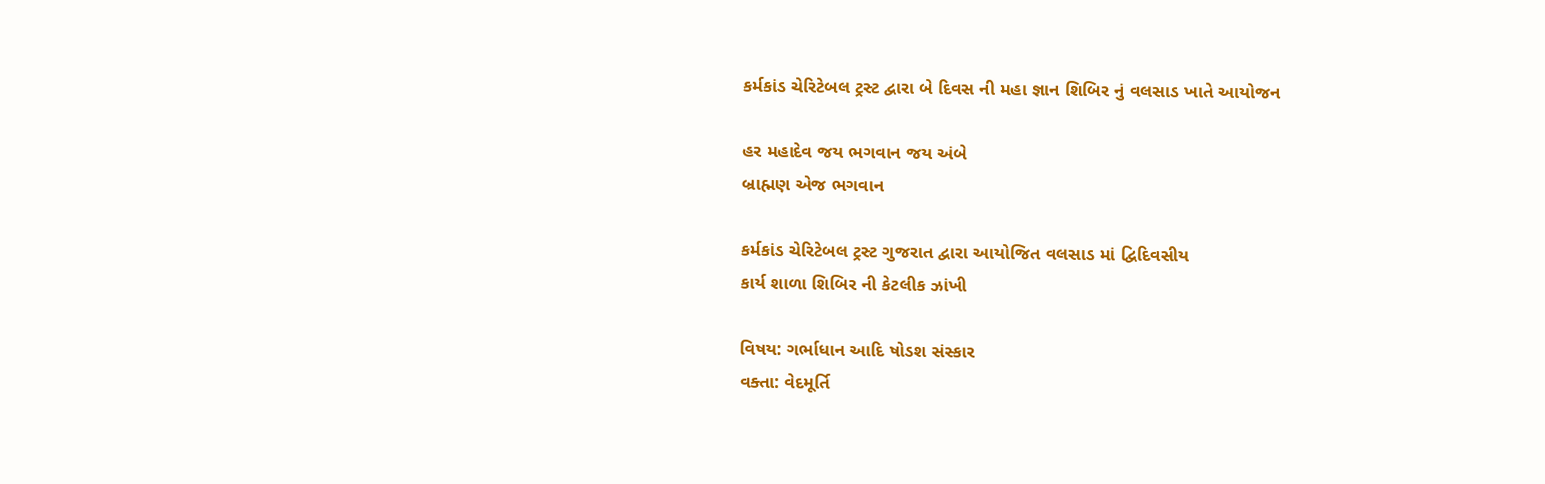કર્મકાંડ ચેરિટેબલ ટ્રસ્ટ દ્વારા બે દિવસ ની મહા જ્ઞાન શિબિર નું વલસાડ ખાતે આયોજન

હર મહાદેવ જય ભગવાન જય અંબે
બ્રાહ્મણ એજ ભગવાન

કર્મકાંડ ચેરિટેબલ ટ્રસ્ટ ગુજરાત દ્વારા આયોજિત વલસાડ માં દ્વિદિવસીય
કાર્ય શાળા શિબિર ની કેટલીક ઝાંખી

વિષય: ગર્ભાધાન આદિ ષોડશ સંસ્કાર
વક્તા: વેદમૂર્તિ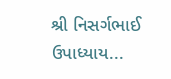શ્રી નિસર્ગભાઈ ઉપાધ્યાય...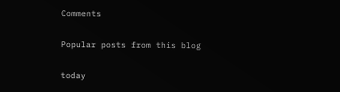Comments

Popular posts from this blog

today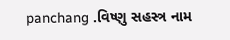panchang .વિષ્ણુ સહસ્ત્ર નામ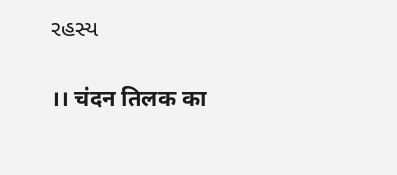રહસ્ય

।। चंदन तिलक का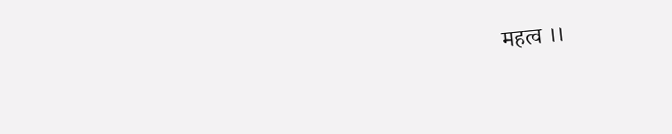महत्व ।।